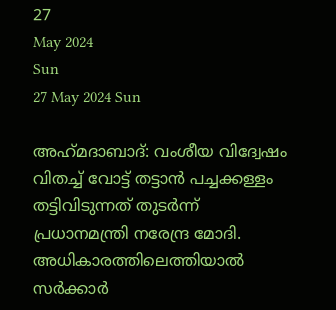27
May 2024
Sun
27 May 2024 Sun

അഹ്‌മദാബാദ്: വംശീയ വിദ്വേഷം വിതച്ച് വോട്ട് തട്ടാന്‍ പച്ചക്കള്ളം തട്ടിവിടുന്നത് തുടര്‍ന്ന് പ്രധാനമന്ത്രി നരേന്ദ്ര മോദി. അധികാരത്തിലെത്തിയാല്‍ സര്‍ക്കാര്‍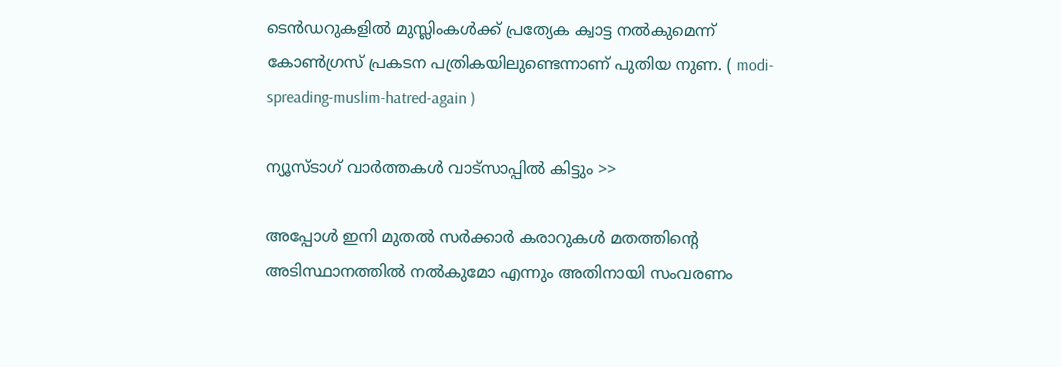ടെന്‍ഡറുകളില്‍ മുസ്ലിംകള്‍ക്ക് പ്രത്യേക ക്വാട്ട നല്‍കുമെന്ന് കോണ്‍ഗ്രസ് പ്രകടന പത്രികയിലുണ്ടെന്നാണ് പുതിയ നുണ. ( modi-spreading-muslim-hatred-again )

ന്യൂസ്ടാഗ് വാര്‍ത്തകള്‍ വാട്‌സാപ്പില്‍ കിട്ടും >>

അപ്പോള്‍ ഇനി മുതല്‍ സര്‍ക്കാര്‍ കരാറുകള്‍ മതത്തിന്റെ അടിസ്ഥാനത്തില്‍ നല്‍കുമോ എന്നും അതിനായി സംവരണം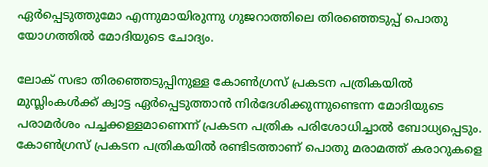ഏര്‍പ്പെടുത്തുമോ എന്നുമായിരുന്നു ഗുജറാത്തിലെ തിരഞ്ഞെടുപ്പ് പൊതു യോഗത്തില്‍ മോദിയുടെ ചോദ്യം.

ലോക് സഭാ തിരഞ്ഞെടുപ്പിനുള്ള കോണ്‍ഗ്രസ് പ്രകടന പത്രികയില്‍ മുസ്ലിംകള്‍ക്ക് ക്വാട്ട ഏര്‍പ്പെടുത്താന്‍ നിര്‍ദേശിക്കുന്നുണ്ടെന്ന മോദിയുടെ പരാമര്‍ശം പച്ചക്കള്ളമാണെന്ന് പ്രകടന പത്രിക പരിശോധിച്ചാല്‍ ബോധ്യപ്പെടും. കോണ്‍ഗ്രസ് പ്രകടന പത്രികയില്‍ രണ്ടിടത്താണ് പൊതു മരാമത്ത് കരാറുകളെ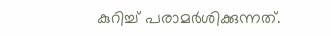കുറിച്ച് പരാമര്‍ശിക്കുന്നത്.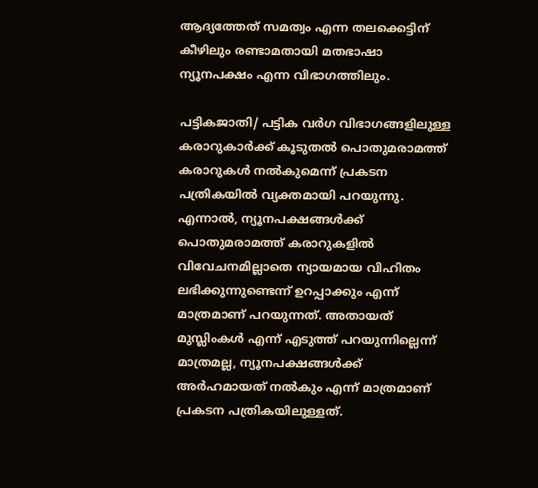ആദ്യത്തേത് സമത്വം എന്ന തലക്കെട്ടിന് കീഴിലും രണ്ടാമതായി മതഭാഷാ ന്യൂനപക്ഷം എന്ന വിഭാഗത്തിലും.

പട്ടികജാതി/ പട്ടിക വര്‍ഗ വിഭാഗങ്ങളിലുള്ള കരാറുകാര്‍ക്ക് കൂടുതല്‍ പൊതുമരാമത്ത് കരാറുകള്‍ നല്‍കുമെന്ന് പ്രകടന പത്രികയില്‍ വ്യക്തമായി പറയുന്നു. എന്നാല്‍, ന്യൂനപക്ഷങ്ങള്‍ക്ക് പൊതുമരാമത്ത് കരാറുകളില്‍ വിവേചനമില്ലാതെ ന്യായമായ വിഹിതം ലഭിക്കുന്നുണ്ടെന്ന് ഉറപ്പാക്കും എന്ന് മാത്രമാണ് പറയുന്നത്. അതായത് മുസ്ലിംകള്‍ എന്ന് എടുത്ത് പറയുന്നില്ലെന്ന് മാത്രമല്ല, ന്യൂനപക്ഷങ്ങള്‍ക്ക് അര്‍ഹമായത് നല്‍കും എന്ന് മാത്രമാണ് പ്രകടന പത്രികയിലുള്ളത്.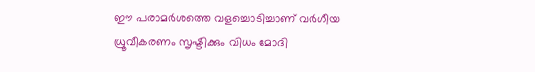ഈ പരാമര്‍ശത്തെ വളച്ചൊടിച്ചാണ് വര്‍ഗീയ ധ്രൂവീകരണം സൃഷ്ടിക്കും വിധം മോദി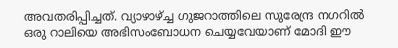അവതരിപ്പിച്ചത്. വ്യാഴാഴ്ച്ച ഗുജറാത്തിലെ സുരേന്ദ്ര നഗറില്‍ ഒരു റാലിയെ അഭിസംബോധന ചെയ്യവേയാണ് മോദി ഈ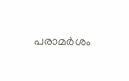പരാമര്‍ശം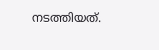നടത്തിയത്.